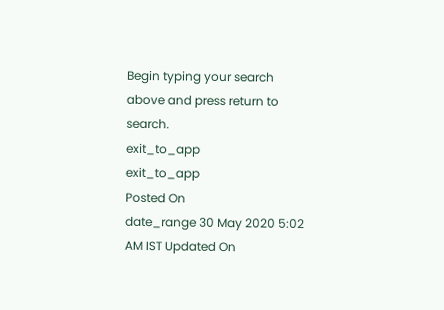Begin typing your search above and press return to search.
exit_to_app
exit_to_app
Posted On
date_range 30 May 2020 5:02 AM IST Updated On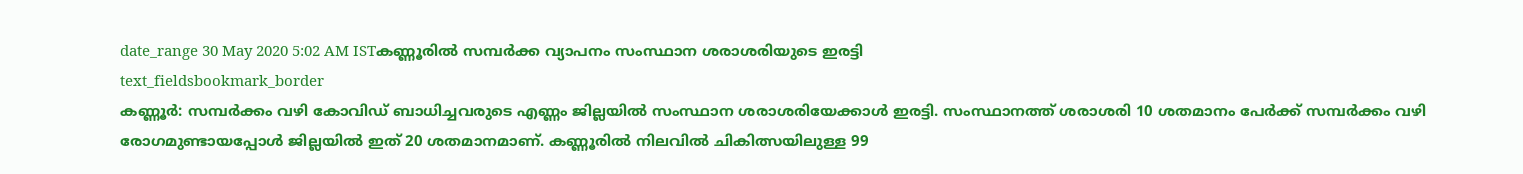date_range 30 May 2020 5:02 AM ISTകണ്ണൂരിൽ സമ്പർക്ക വ്യാപനം സംസ്ഥാന ശരാശരിയുടെ ഇരട്ടി
text_fieldsbookmark_border
കണ്ണൂർ: സമ്പർക്കം വഴി കോവിഡ് ബാധിച്ചവരുടെ എണ്ണം ജില്ലയിൽ സംസ്ഥാന ശരാശരിയേക്കാൾ ഇരട്ടി. സംസ്ഥാനത്ത് ശരാശരി 10 ശതമാനം പേർക്ക് സമ്പർക്കം വഴി രോഗമുണ്ടായപ്പോൾ ജില്ലയിൽ ഇത് 20 ശതമാനമാണ്. കണ്ണൂരിൽ നിലവിൽ ചികിത്സയിലുള്ള 99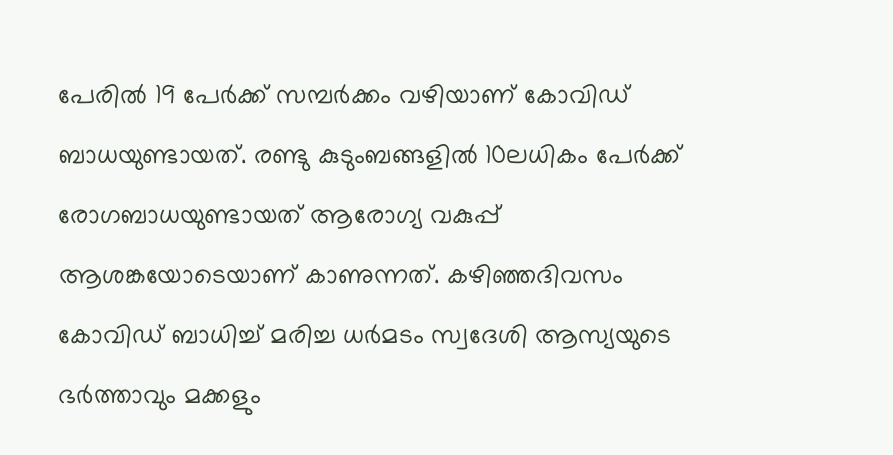പേരിൽ 19 പേർക്ക് സമ്പർക്കം വഴിയാണ് കോവിഡ് ബാധയുണ്ടായത്. രണ്ടു കുടുംബങ്ങളിൽ 10ലധികം പേർക്ക് രോഗബാധയുണ്ടായത് ആരോഗ്യ വകുപ്പ് ആശങ്കയോടെയാണ് കാണുന്നത്. കഴിഞ്ഞദിവസം കോവിഡ് ബാധിച്ച് മരിച്ച ധർമടം സ്വദേശി ആസ്യയുടെ ഭർത്താവും മക്കളും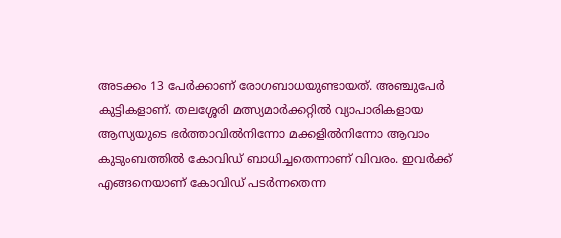അടക്കം 13 പേർക്കാണ് രോഗബാധയുണ്ടായത്. അഞ്ചുപേർ കുട്ടികളാണ്. തലശ്ശേരി മത്സ്യമാർക്കറ്റിൽ വ്യാപാരികളായ ആസ്യയുടെ ഭർത്താവിൽനിന്നോ മക്കളിൽനിന്നോ ആവാം കുടുംബത്തിൽ കോവിഡ് ബാധിച്ചതെന്നാണ് വിവരം. ഇവർക്ക് എങ്ങനെയാണ് കോവിഡ് പടർന്നതെന്ന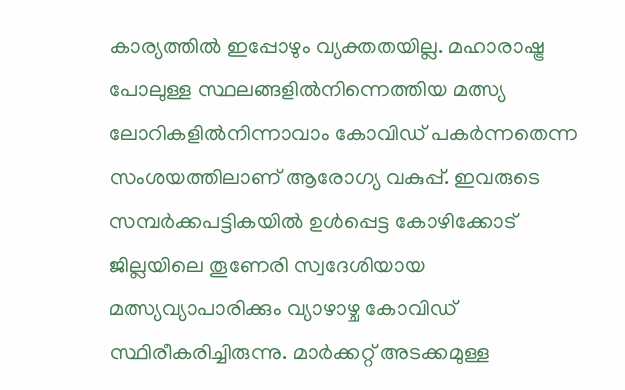കാര്യത്തിൽ ഇപ്പോഴും വ്യക്തതയില്ല. മഹാരാഷ്ട്ര പോലുള്ള സ്ഥലങ്ങളിൽനിന്നെത്തിയ മത്സ്യ ലോറികളിൽനിന്നാവാം കോവിഡ് പകർന്നതെന്ന സംശയത്തിലാണ് ആരോഗ്യ വകുപ്പ്. ഇവരുടെ സമ്പർക്കപട്ടികയിൽ ഉൾപ്പെട്ട കോഴിക്കോട് ജില്ലയിലെ തൂണേരി സ്വദേശിയായ മത്സ്യവ്യാപാരിക്കും വ്യാഴാഴ്ച കോവിഡ് സ്ഥിരീകരിച്ചിരുന്നു. മാർക്കറ്റ് അടക്കമുള്ള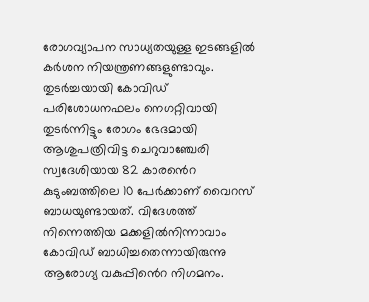രോഗവ്യാപന സാധ്യതയുള്ള ഇടങ്ങളിൽ കർശന നിയന്ത്രണങ്ങളുണ്ടാവും. തുടർച്ചയായി കോവിഡ് പരിശോധനഫലം നെഗറ്റിവായി തുടർന്നിട്ടും രോഗം ഭേദമായി ആശുപത്രിവിട്ട ചെറുവാഞ്ചേരി സ്വദേശിയായ 82 കാരൻെറ കുടുംബത്തിലെ 10 പേർക്കാണ് വൈറസ് ബാധയുണ്ടായത്. വിദേശത്ത് നിന്നെത്തിയ മക്കളിൽനിന്നാവാം കോവിഡ് ബാധിച്ചതെന്നായിരുന്നു ആരോഗ്യ വകുപ്പിൻെറ നിഗമനം.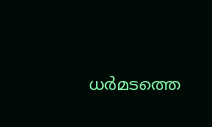ധർമടത്തെ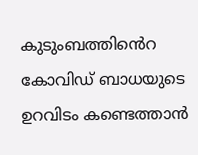കുടുംബത്തിൻെറ കോവിഡ് ബാധയുടെ ഉറവിടം കണ്ടെത്താൻ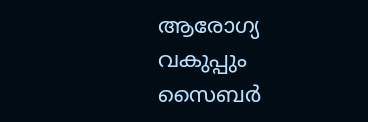ആരോഗ്യ വകുപ്പും സൈബർ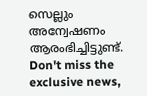സെല്ലും അന്വേഷണം ആരംഭിച്ചിട്ടുണ്ട്.
Don't miss the exclusive news,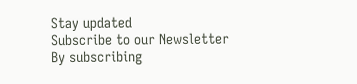Stay updated
Subscribe to our Newsletter
By subscribing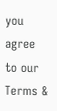you agree to our Terms &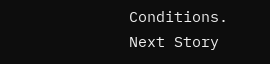Conditions.
Next Story